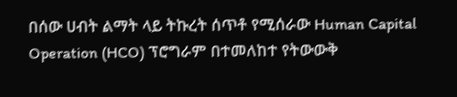በሰው ሀብት ልማት ላይ ትኩረት ሰጥቶ የሚሰራው Human Capital Operation (HCO) ፕሮግራም በተመለከተ የትውውቅ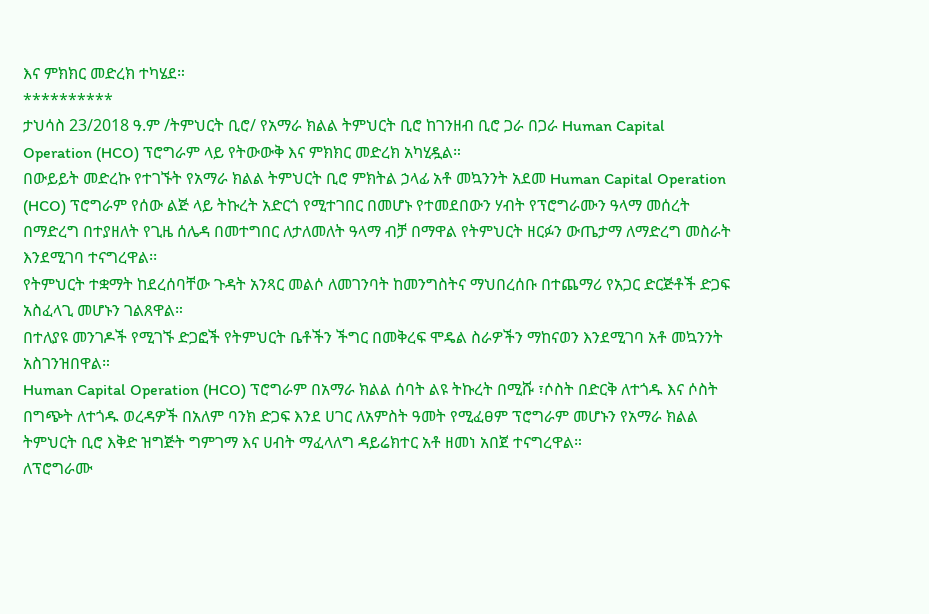እና ምክክር መድረክ ተካሄደ።
**********
ታህሳስ 23/2018 ዓ.ም /ትምህርት ቢሮ/ የአማራ ክልል ትምህርት ቢሮ ከገንዘብ ቢሮ ጋራ በጋራ Human Capital Operation (HCO) ፕሮግራም ላይ የትውውቅ እና ምክክር መድረክ አካሂዷል።
በውይይት መድረኩ የተገኙት የአማራ ክልል ትምህርት ቢሮ ምክትል ኃላፊ አቶ መኳንንት አደመ Human Capital Operation (HCO) ፕሮግራም የሰው ልጅ ላይ ትኩረት አድርጎ የሚተገበር በመሆኑ የተመደበውን ሃብት የፕሮግራሙን ዓላማ መሰረት በማድረግ በተያዘለት የጊዜ ሰሌዳ በመተግበር ለታለመለት ዓላማ ብቻ በማዋል የትምህርት ዘርፉን ውጤታማ ለማድረግ መስራት እንደሚገባ ተናግረዋል፡፡
የትምህርት ተቋማት ከደረሰባቸው ጉዳት አንጻር መልሶ ለመገንባት ከመንግስትና ማህበረሰቡ በተጨማሪ የአጋር ድርጅቶች ድጋፍ አስፈላጊ መሆኑን ገልጸዋል።
በተለያዩ መንገዶች የሚገኙ ድጋፎች የትምህርት ቤቶችን ችግር በመቅረፍ ሞዴል ስራዎችን ማከናወን እንደሚገባ አቶ መኳንንት አስገንዝበዋል።
Human Capital Operation (HCO) ፕሮግራም በአማራ ክልል ሰባት ልዩ ትኩረት በሚሹ ፣ሶስት በድርቅ ለተጎዱ እና ሶስት በግጭት ለተጎዱ ወረዳዎች በአለም ባንክ ድጋፍ እንደ ሀገር ለአምስት ዓመት የሚፈፀም ፕሮግራም መሆኑን የአማራ ክልል ትምህርት ቢሮ እቅድ ዝግጅት ግምገማ እና ሀብት ማፈላለግ ዳይሬክተር አቶ ዘመነ አበጀ ተናግረዋል።
ለፕሮግራሙ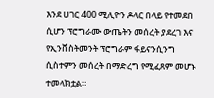እንደ ሀገር 400 ሚሊዮን ዶላር በላይ የተመደበ ሲሆን ፕሮግራሙ ውጤትን መሰረት ያደረገ እና የኢንቨስትመንት ፕሮግራም ፋይናንሲንግ ሲስተምን መሰረት በማድረግ የሚፈጸም መሆኑ ተመላክቷል።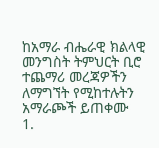ከአማራ ብሔራዊ ክልላዊ መንግስት ትምህርት ቢሮ ተጨማሪ መረጃዎችን ለማግኘት የሚከተሉትን አማራጮች ይጠቀሙ
1.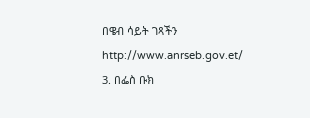በዌብ ሳይት ገጻችን http://www.anrseb.gov.et/
3. በፌስ ቡክ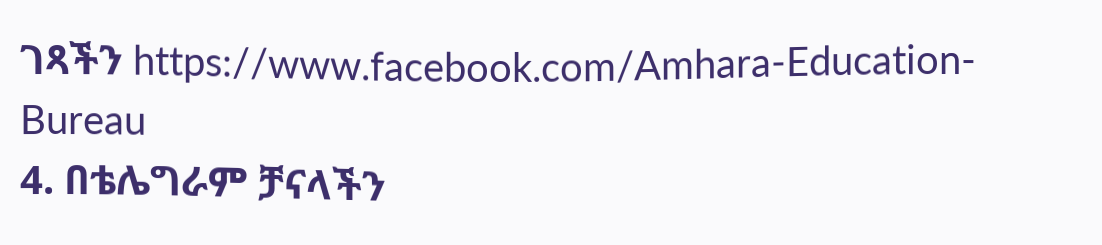ገጻችን https://www.facebook.com/Amhara-Education-Bureau
4. በቴሌግራም ቻናላችን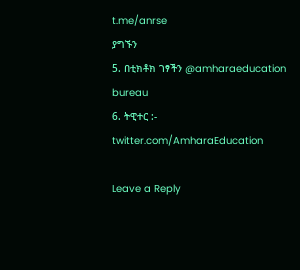t.me/anrse
ያግኙን
5. በቲክቶክ ገፃችን @amharaeducation bureau
6. ትዊተር :- twitter.com/AmharaEducation

Leave a Reply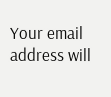Your email address will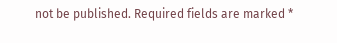not be published. Required fields are marked *